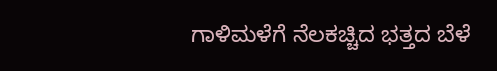ಗಾಳಿಮಳೆಗೆ ನೆಲಕಚ್ಚಿದ ಭತ್ತದ ಬೆಳೆ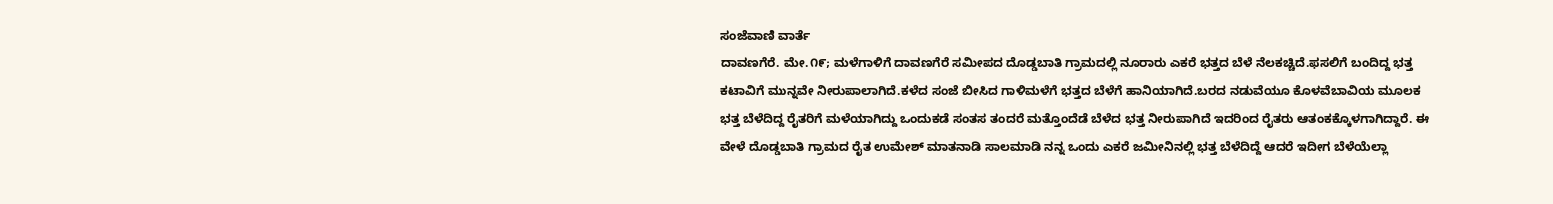ಸಂಜೆವಾಣಿ ವಾರ್ತೆ
ದಾವಣಗೆರೆ. ಮೇ.೧೯; ಮಳೆಗಾಳಿಗೆ ದಾವಣಗೆರೆ ಸಮೀಪದ ದೊಡ್ಡಬಾತಿ ಗ್ರಾಮದಲ್ಲಿ ನೂರಾರು ಎಕರೆ ಭತ್ತದ ಬೆಳೆ ನೆಲಕಚ್ಚಿದೆ.ಫಸಲಿಗೆ ಬಂದಿದ್ದ ಭತ್ತ ಕಟಾವಿಗೆ ಮುನ್ನವೇ ನೀರುಪಾಲಾಗಿದೆ.ಕಳೆದ ಸಂಜೆ ಬೀಸಿದ ಗಾಳಿಮಳೆಗೆ ಭತ್ತದ ಬೆಳೆ‌ಗೆ ಹಾನಿಯಾಗಿದೆ.ಬರದ ನಡುವೆಯೂ ಕೊಳವೆಬಾವಿಯ ಮೂಲಕ ಭತ್ತ ಬೆಳೆದಿದ್ದ ರೈತರಿಗೆ ಮಳೆಯಾಗಿದ್ದು ಒಂದುಕಡೆ ಸಂತಸ ತಂದರೆ ಮತ್ತೊಂದೆಡೆ ಬೆಳೆದ ಭತ್ತ ನೀರುಪಾಗಿದೆ ಇದರಿಂದ ರೈತರು ಆತಂಕಕ್ಕೊಳಗಾಗಿದ್ದಾರೆ. ಈ ವೇಳೆ ದೊಡ್ಡಬಾತಿ ಗ್ರಾಮದ ರೈತ ಉಮೇಶ್ ಮಾತನಾಡಿ ಸಾಲಮಾಡಿ ನನ್ನ ಒಂದು ಎಕರೆ ಜಮೀನಿನಲ್ಲಿ ಭತ್ತ ಬೆಳೆದಿದ್ದೆ ಆದರೆ ಇದೀಗ ಬೆಳೆಯೆಲ್ಲಾ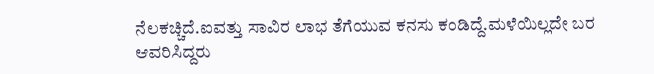ನೆಲಕಚ್ಚಿದೆ.ಐವತ್ತು ಸಾವಿರ ಲಾಭ ತೆಗೆಯುವ ಕನಸು ಕಂಡಿದ್ದೆ.ಮಳೆಯಿಲ್ಲದೇ ಬರ ಆವರಿಸಿದ್ದರು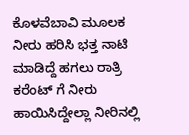ಕೊಳವೆಬಾವಿ ಮೂಲಕ ನೀರು ಹರಿಸಿ ಭತ್ತ ನಾಟಿ ಮಾಡಿದ್ದೆ ಹಗಲು ರಾತ್ರಿ ಕರೆಂಟ್ ಗೆ ನೀರು ಹಾಯಿಸಿದ್ದೇಲ್ಲಾ ನೀರಿನಲ್ಲಿ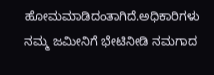ಹೋಮ‌ಮಾಡಿದಂತಾಗಿದೆ.ಅಧಿಕಾರಿಗಳು ನಮ್ಮ ಜಮೀನಿಗೆ ಭೇಟಿ‌ನೀಡಿ ನಮಗಾದ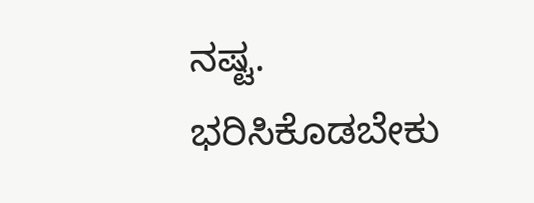ನಷ್ಟ. ಭರಿಸಿಕೊಡಬೇಕು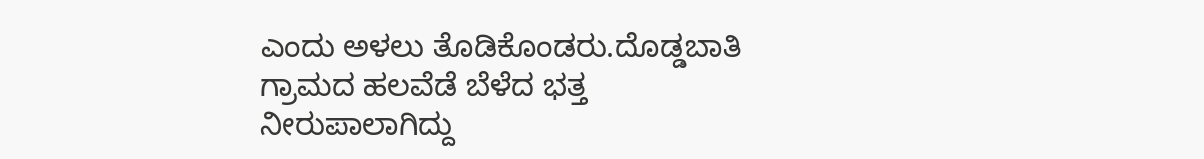ಎಂದು ಅಳಲು ತೊಡಿಕೊಂಡರು.ದೊಡ್ಡಬಾತಿ ಗ್ರಾಮದ ಹಲವೆಡೆ ಬೆಳೆದ ಭತ್ತ ನೀರುಪಾಲಾಗಿದ್ದು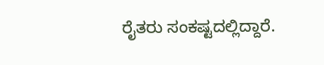ರೈತರು ಸಂಕಷ್ಟದಲ್ಲಿದ್ದಾರೆ.